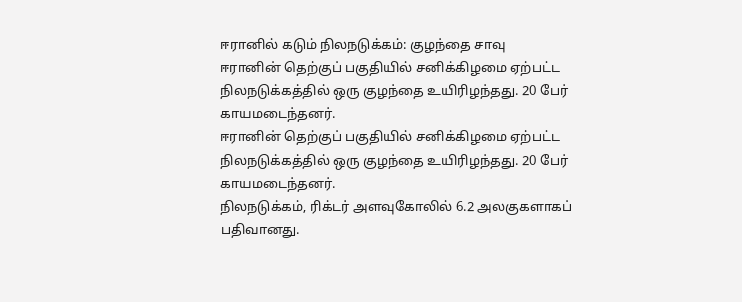ஈரானில் கடும் நிலநடுக்கம்: குழந்தை சாவு
ஈரானின் தெற்குப் பகுதியில் சனிக்கிழமை ஏற்பட்ட நிலநடுக்கத்தில் ஒரு குழந்தை உயிரிழந்தது. 20 பேர் காயமடைந்தனர்.
ஈரானின் தெற்குப் பகுதியில் சனிக்கிழமை ஏற்பட்ட நிலநடுக்கத்தில் ஒரு குழந்தை உயிரிழந்தது. 20 பேர் காயமடைந்தனர்.
நிலநடுக்கம், ரிக்டர் அளவுகோலில் 6.2 அலகுகளாகப் பதிவானது.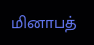மினாபத்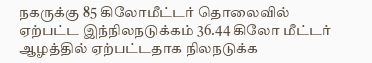நகருக்கு 85 கிலோமீட்டர் தொலைவில் ஏற்பட்ட இந்நிலநடுக்கம் 36.44 கிலோ மீட்டர் ஆழத்தில் ஏற்பட்டதாக நிலநடுக்க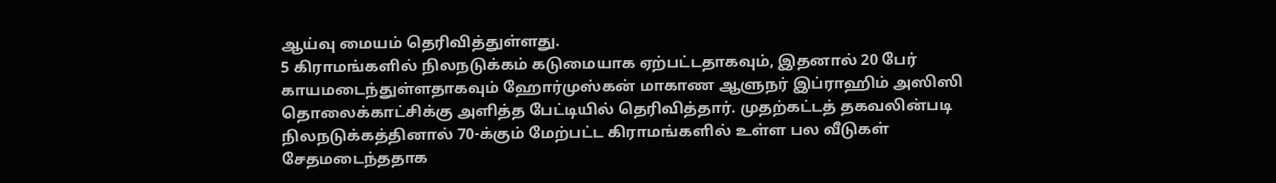ஆய்வு மையம் தெரிவித்துள்ளது.
5 கிராமங்களில் நிலநடுக்கம் கடுமையாக ஏற்பட்டதாகவும், இதனால் 20 பேர் காயமடைந்துள்ளதாகவும் ஹோர்முஸ்கன் மாகாண ஆளுநர் இப்ராஹிம் அஸிஸி தொலைக்காட்சிக்கு அளித்த பேட்டியில் தெரிவித்தார். முதற்கட்டத் தகவலின்படி நிலநடுக்கத்தினால் 70-க்கும் மேற்பட்ட கிராமங்களில் உள்ள பல வீடுகள் சேதமடைந்ததாக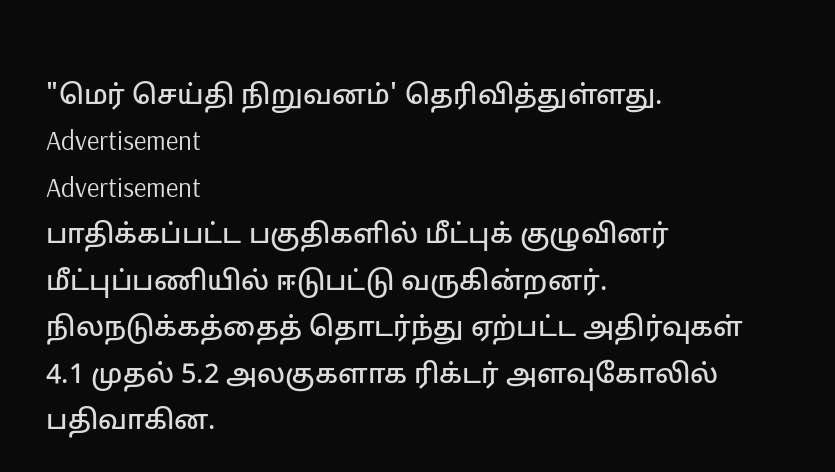"மெர் செய்தி நிறுவனம்' தெரிவித்துள்ளது.
Advertisement
Advertisement
பாதிக்கப்பட்ட பகுதிகளில் மீட்புக் குழுவினர் மீட்புப்பணியில் ஈடுபட்டு வருகின்றனர். நிலநடுக்கத்தைத் தொடர்ந்து ஏற்பட்ட அதிர்வுகள் 4.1 முதல் 5.2 அலகுகளாக ரிக்டர் அளவுகோலில் பதிவாகின.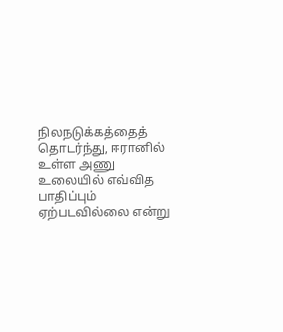நிலநடுக்கத்தைத் தொடர்ந்து, ஈரானில் உள்ள அணு உலையில் எவ்வித பாதிப்பும் ஏற்படவில்லை என்று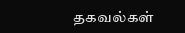தகவல்கள்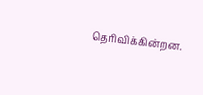தெரிவிக்கின்றன.